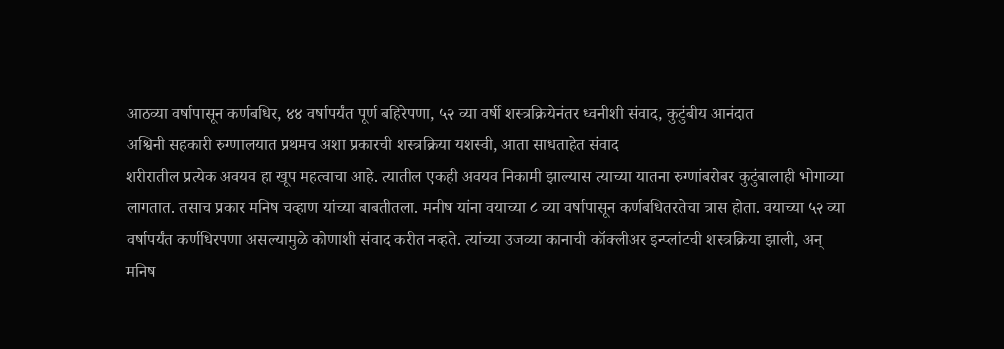आठव्या वर्षापासून कर्णबधिर, ४४ वर्षापर्यंत पूर्ण बहिरेपणा, ५२ व्या वर्षी शस्त्रक्रियेनंतर ध्वनीशी संवाद, कुटुंबीय आनंदात
अश्विनी सहकारी रुग्णालयात प्रथमच अशा प्रकारची शस्त्रक्रिया यशस्वी, आता साधताहेत संवाद
शरीरातील प्रत्येक अवयव हा खूप महत्वाचा आहे. त्यातील एकही अवयव निकामी झाल्यास त्याच्या यातना रुग्णांबरोबर कुटुंबालाही भोगाव्या लागतात. तसाच प्रकार मनिष चव्हाण यांच्या बाबतीतला. मनीष यांना वयाच्या ८ व्या वर्षापासून कर्णबधितरतेचा त्रास होता. वयाच्या ५२ व्या वर्षापर्यंत कर्णधिरपणा असल्यामुळे कोणाशी संवाद करीत नव्हते. त्यांच्या उजव्या कानाची कॉक्लीअर इन्प्लांटची शस्त्रक्रिया झाली, अन् मनिष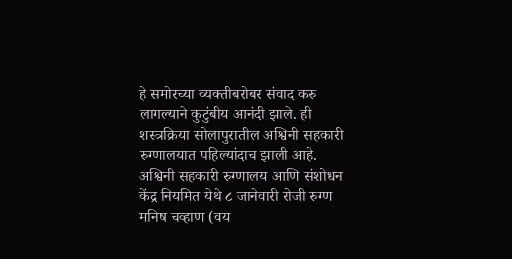हे समोरच्या व्यक्तीबरोबर संवाद करु लागल्याने कुटुंबीय आनंदी झाले. ही शस्त्रक्रिया सोलापुरातील अश्विनी सहकारी रुग्णालयात पहिल्यांदाच झाली आहे.
अश्विनी सहकारी रुग्णालय आणि संशोधन केंद्र नियमित येथे ८ जानेवारी रोजी रुग्ण मनिष चव्हाण (वय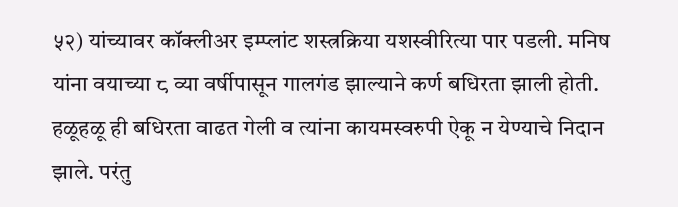५२) यांच्यावर कॉक्लीअर इम्प्लांट शस्त्रक्रिया यशस्वीरित्या पार पडली. मनिष यांना वयाच्या ८ व्या वर्षीपासून गालगंड झाल्याने कर्ण बधिरता झाली होती. हळूहळू ही बधिरता वाढत गेली व त्यांना कायमस्वरुपी ऐकू न येण्याचे निदान झाले. परंतु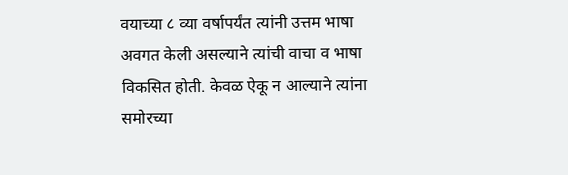वयाच्या ८ व्या वर्षापर्यंत त्यांनी उत्तम भाषा अवगत केली असल्याने त्यांची वाचा व भाषा विकसित होती. केवळ ऐकू न आल्याने त्यांना समोरच्या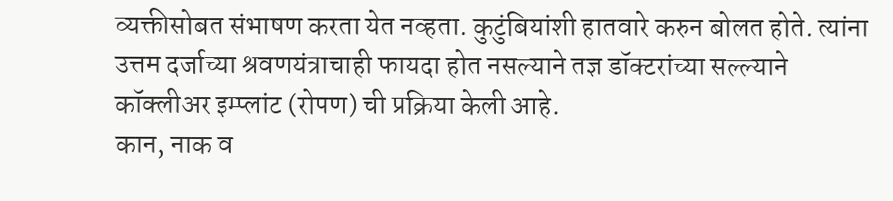व्यक्तीसोबत संभाषण करता येत नव्हता. कुटुंबियांशी हातवारे करुन बोलत होते. त्यांना उत्तम दर्जाच्या श्रवणयंत्राचाही फायदा होत नसल्याने तज्ञ डॉक्टरांच्या सल्ल्याने कॉक्लीअर इम्प्लांट (रोपण) ची प्रक्रिया केली आहे.
कान, नाक व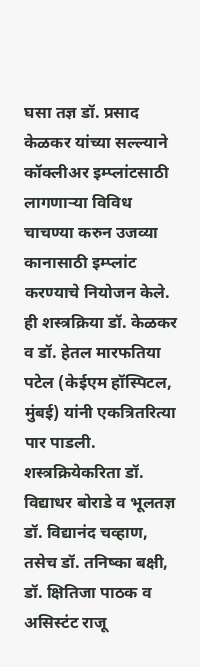घसा तज्ञ डॉ. प्रसाद केळकर यांच्या सल्ल्याने कॉक्लीअर इम्प्लांटसाठी लागणाऱ्या विविध चाचण्या करुन उजव्या कानासाठी इम्प्लांट करण्याचे नियोजन केले. ही शस्त्रक्रिया डॉ. केळकर व डॉ. हेतल मारफतिया पटेल (केईएम हॉस्पिटल, मुंबई) यांनी एकत्रितरित्या पार पाडली. शस्त्रक्रियेकरिता डॉ. विद्याधर बोराडे व भूलतज्ञ डॉ. विद्यानंद चव्हाण, तसेच डॉ. तनिष्का बक्षी, डॉ. क्षितिजा पाठक व असिस्टंट राजू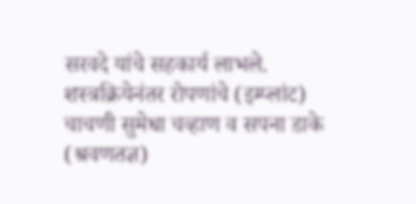सरवदे यांचे सहकार्य लाभले. शस्त्रक्रियेनंतर रोपणांचे (इम्प्लांट) चाचणी सुमेधा चव्हाण व सपना डाके (श्रवणतज्ञ)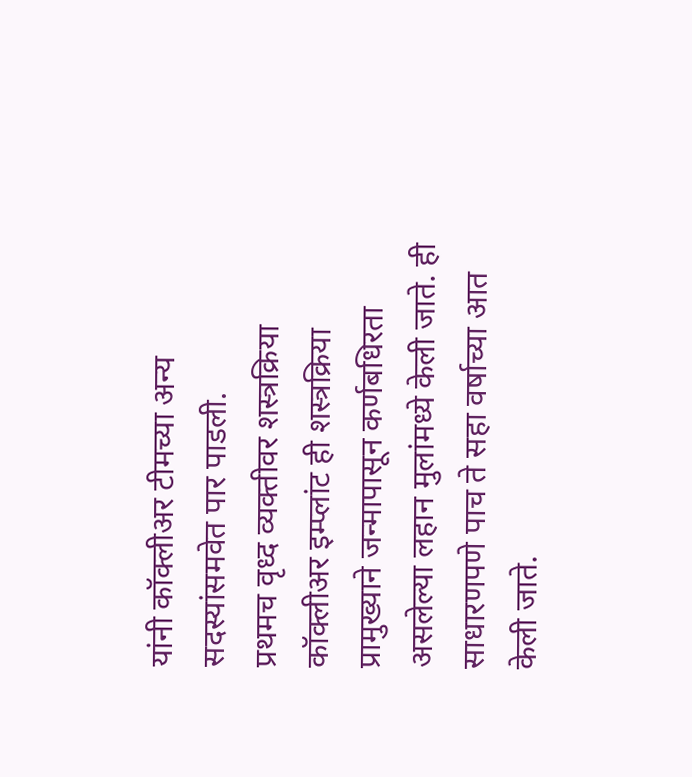यांनी कॉक्लीअर टीमच्या अन्य सदस्यांसमवेत पार पाडली.
प्रथमच वृध्द व्यक्तीवर शस्त्रक्रिया
कॉक्लीअर इम्प्लांट ही शस्त्रक्रिया प्रामुख्याने जन्मापासून कर्णबधिरता असलेल्या लहान मुलांमध्ये केली जाते. ही साधारणपणे पाच ते सहा वर्षाच्या आत केली जाते.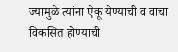ज्यामुळे त्यांना ऐकू येण्याची व वाचा विकसित होण्याची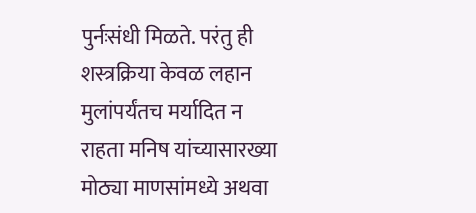पुर्नःसंधी मिळते. परंतु ही शस्त्रक्रिया केवळ लहान मुलांपर्यंतच मर्यादित न राहता मनिष यांच्यासारख्या मोठ्या माणसांमध्ये अथवा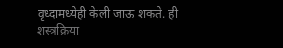वृध्दामध्येही केली जाऊ शकते. ही शस्त्रक्रिया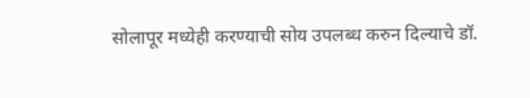सोलापूर मध्येही करण्याची सोय उपलब्ध करुन दिल्याचे डॉ.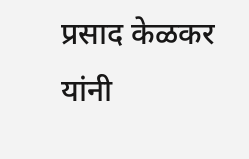प्रसाद केळकर यांनी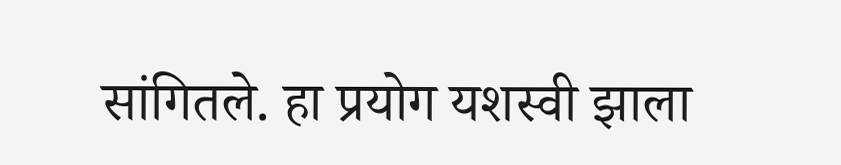सांगितले. हा प्रयोग यशस्वी झाला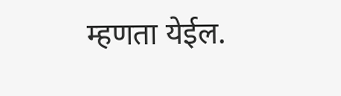म्हणता येईल.